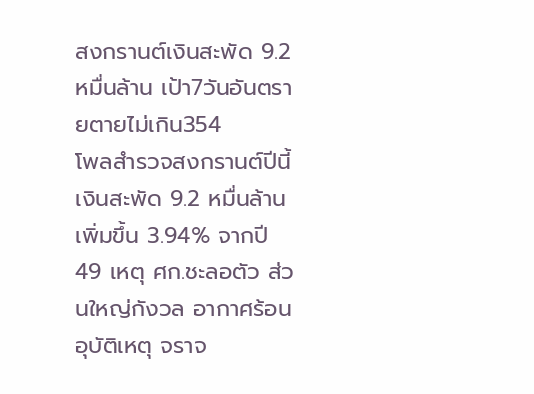สงกรานต์เงินสะพัด 9.2หมื่นล้าน เป้า7วันอันตรายตายไม่เกิน354
โพลสำรวจสงกรานต์ปีนี้เงินสะพัด 9.2 หมื่นล้าน เพิ่มขึ้น 3.94% จากปี 49 เหตุ ศก.ชะลอตัว ส่วนใหญ่กังวล อากาศร้อน อุบัติเหตุ จราจ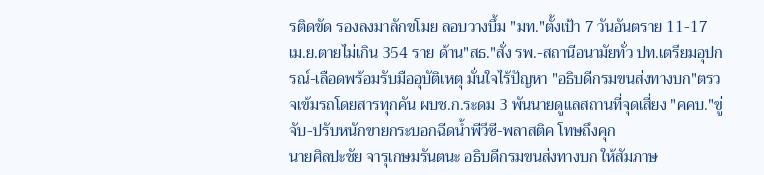รติดขัด รองลงมาลักขโมย ลอบวางบึ้ม "มท."ตั้งเป้า 7 วันอันตราย 11-17 เม.ย.ตายไม่เกิน 354 ราย ด้าน"สธ."สั่ง รพ.-สถานีอนามัยทั่ว ปท.เตรียมอุปกรณ์-เลือดพร้อมรับมืออุบัติเหตุ มั่นใจไร้ปัญหา "อธิบดีกรมขนส่งทางบก"ตรวจเข้มรถโดยสารทุกคัน ผบช.ก.ระดม 3 พันนายดูแลสถานที่จุดเสี่ยง "คคบ."ขู่จับ-ปรับหนักขายกระบอกฉีดน้ำพีวีซี-พลาสติค โทษถึงคุก
นายศิลปะชัย จารุเกษมรันตนะ อธิบดีกรมขนส่งทางบก ให้สัมภาษ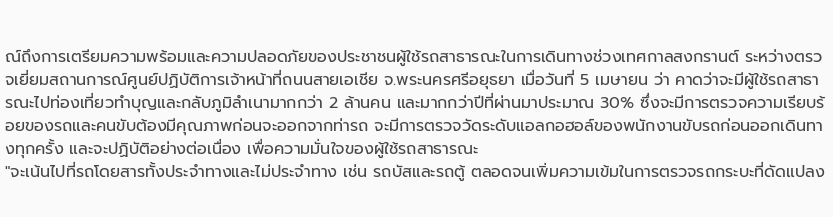ณ์ถึงการเตรียมความพร้อมและความปลอดภัยของประชาชนผู้ใช้รถสาธารณะในการเดินทางช่วงเทศกาลสงกรานต์ ระหว่างตรวจเยี่ยมสถานการณ์ศูนย์ปฏิบัติการเจ้าหน้าที่ถนนสายเอเชีย จ.พระนครศรีอยุธยา เมื่อวันที่ 5 เมษายน ว่า คาดว่าจะมีผู้ใช้รถสาธารณะไปท่องเที่ยวทำบุญและกลับภูมิลำเนามากกว่า 2 ล้านคน และมากกว่าปีที่ผ่านมาประมาณ 30% ซึ่งจะมีการตรวจความเรียบร้อยของรถและคนขับต้องมีคุณภาพก่อนจะออกจากท่ารถ จะมีการตรวจวัดระดับแอลกอฮอล์ของพนักงานขับรถก่อนออกเดินทางทุกครั้ง และจะปฏิบัติอย่างต่อเนื่อง เพื่อความมั่นใจของผู้ใช้รถสาธารณะ
"จะเน้นไปที่รถโดยสารทั้งประจำทางและไม่ประจำทาง เช่น รถบัสและรถตู้ ตลอดจนเพิ่มความเข้มในการตรวจรถกระบะที่ดัดแปลง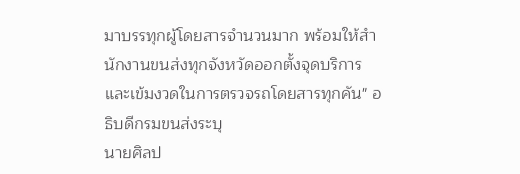มาบรรทุกผู้โดยสารจำนวนมาก พร้อมให้สำนักงานขนส่งทุกจังหวัดออกตั้งจุดบริการและเข้มงวดในการตรวจรถโดยสารทุกคัน" อธิบดีกรมขนส่งระบุ
นายศิลป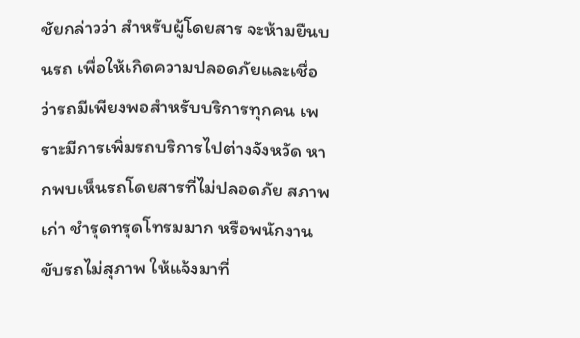ชัยกล่าวว่า สำหรับผู้โดยสาร จะห้ามยืนบนรถ เพื่อให้เกิดความปลอดภัยและเชื่อว่ารถมีเพียงพอสำหรับบริการทุกคน เพราะมีการเพิ่มรถบริการไปต่างจังหวัด หากพบเห็นรถโดยสารที่ไม่ปลอดภัย สภาพเก่า ชำรุดทรุดโทรมมาก หรือพนักงานขับรถไม่สุภาพ ให้แจ้งมาที่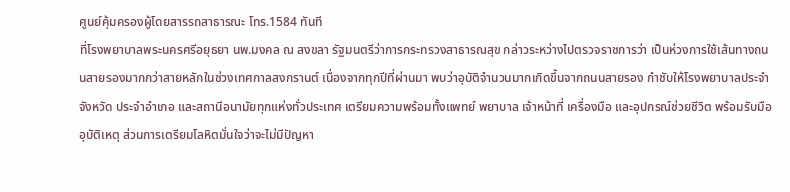ศูนย์คุ้มครองผู้โดยสารรถสาธารณะ โทร.1584 ทันที
ที่โรงพยาบาลพระนครศรีอยุธยา นพ.มงคล ณ สงขลา รัฐมนตรีว่าการกระทรวงสาธารณสุข กล่าวระหว่างไปตรวจราชการว่า เป็นห่วงการใช้เส้นทางถนนสายรองมากกว่าสายหลักในช่วงเทศกาลสงกรานต์ เนื่องจากทุกปีที่ผ่านมา พบว่าอุบัติจำนวนมากเกิดขึ้นจากถนนสายรอง กำชับให้โรงพยาบาลประจำจังหวัด ประจำอำเภอ และสถานีอนามัยทุกแห่งทั่วประเทศ เตรียมความพร้อมทั้งแพทย์ พยาบาล เจ้าหน้าที่ เครื่องมือ และอุปกรณ์ช่วยชีวิต พร้อมรับมืออุบัติเหตุ ส่วนการเตรียมโลหิตมั่นใจว่าจะไม่มีปัญหา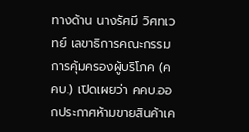ทางด้าน นางรัศมี วิศทเวทย์ เลขาธิการคณะกรรมการคุ้มครองผู้บริโภค (คคบ.) เปิดเผยว่า คคบ.ออกประกาศห้ามขายสินค้าเค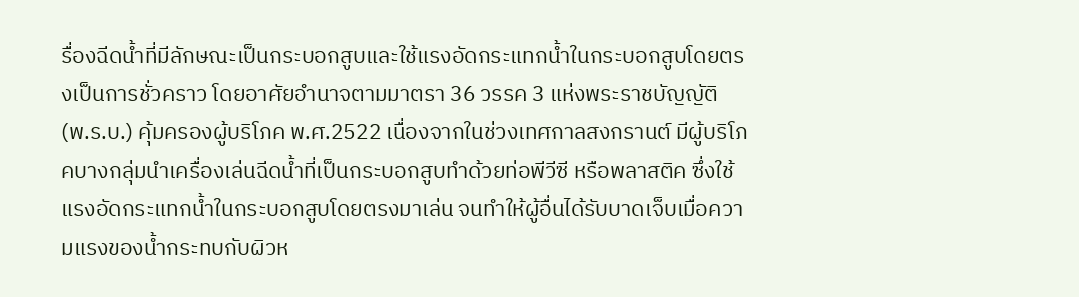รื่องฉีดน้ำที่มีลักษณะเป็นกระบอกสูบและใช้แรงอัดกระแทกน้ำในกระบอกสูบโดยตรงเป็นการชั่วคราว โดยอาศัยอำนาจตามมาตรา 36 วรรค 3 แห่งพระราชบัญญัติ (พ.ร.บ.) คุ้มครองผู้บริโภค พ.ศ.2522 เนื่องจากในช่วงเทศกาลสงกรานต์ มีผู้บริโภคบางกลุ่มนำเครื่องเล่นฉีดน้ำที่เป็นกระบอกสูบทำด้วยท่อพีวีซี หรือพลาสติค ซึ่งใช้แรงอัดกระแทกน้ำในกระบอกสูบโดยตรงมาเล่น จนทำให้ผู้อื่นได้รับบาดเจ็บเมื่อความแรงของน้ำกระทบกับผิวห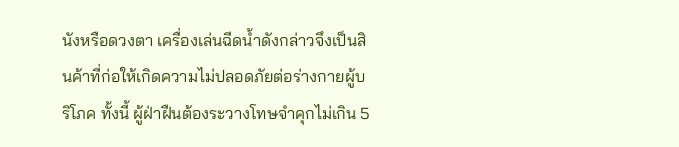นังหรือดวงตา เครื่องเล่นฉีดน้ำดังกล่าวจึงเป็นสินค้าที่ก่อให้เกิดความไม่ปลอดภัยต่อร่างกายผู้บริโภค ทั้งนี้ ผู้ฝ่าฝืนต้องระวางโทษจำคุกไม่เกิน 5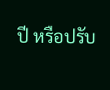ปี หรือปรับ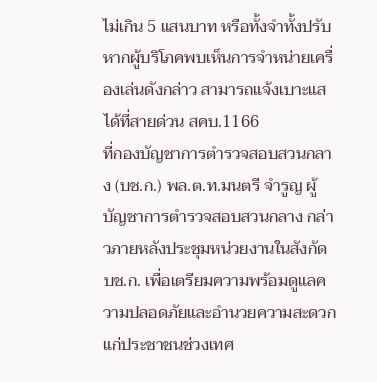ไม่เกิน 5 แสนบาท หรือทั้งจำทั้งปรับ หากผู้บริโภคพบเห็นการจำหน่ายเครื่องเล่นดังกล่าว สามารถแจ้งเบาะแสได้ที่สายด่วน สคบ.1166
ที่กองบัญชาการตำรวจสอบสวนกลาง (บช.ก.) พล.ต.ท.มนตรี จำรูญ ผู้บัญชาการตำรวจสอบสวนกลาง กล่าวภายหลังประชุมหน่วยงานในสังกัด บช.ก. เพื่อเตรียมความพร้อมดูแลความปลอดภัยและอำนวยความสะดวกแก่ประชาชนช่วงเทศ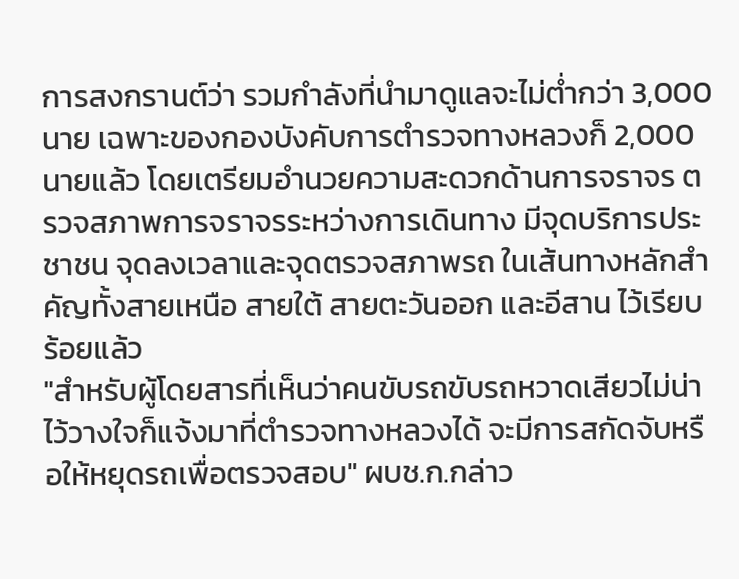การสงกรานต์ว่า รวมกำลังที่นำมาดูแลจะไม่ต่ำกว่า 3,000 นาย เฉพาะของกองบังคับการตำรวจทางหลวงก็ 2,000 นายแล้ว โดยเตรียมอำนวยความสะดวกด้านการจราจร ตรวจสภาพการจราจรระหว่างการเดินทาง มีจุดบริการประชาชน จุดลงเวลาและจุดตรวจสภาพรถ ในเส้นทางหลักสำคัญทั้งสายเหนือ สายใต้ สายตะวันออก และอีสาน ไว้เรียบร้อยแล้ว
"สำหรับผู้โดยสารที่เห็นว่าคนขับรถขับรถหวาดเสียวไม่น่าไว้วางใจก็แจ้งมาที่ตำรวจทางหลวงได้ จะมีการสกัดจับหรือให้หยุดรถเพื่อตรวจสอบ" ผบช.ก.กล่าว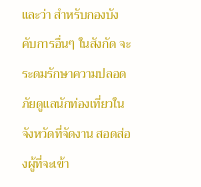และว่า สำหรับกองบังคับการอื่นๆ ในสังกัด จะระดมรักษาความปลอดภัยดูแลนักท่องเที่ยวในจังหวัดที่จัดงาน สอดส่องผู้ที่จะเข้า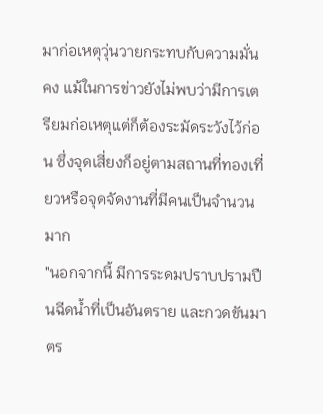มาก่อเหตุวุ่นวายกระทบกับความมั่นคง แม้ในการข่าวยังไม่พบว่ามีการเตรียมก่อเหตุแต่ก็ต้องระมัดระวังไว้ก่อน ซึ่งจุดเสี่ยงก็อยู่ตามสถานที่ทองเที่ยวหรือจุดจัดงานที่มีคนเป็นจำนวนมาก
"นอกจากนี้ มีการระดมปราบปรามปืนฉีดน้ำที่เป็นอันตราย และกวดขันมาตร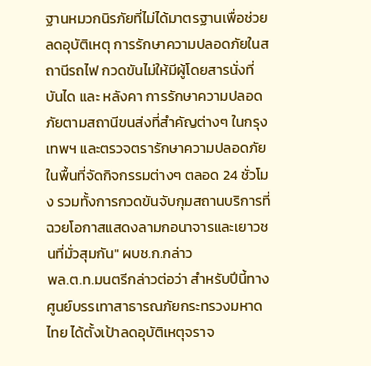ฐานหมวกนิรภัยที่ไม่ได้มาตรฐานเพื่อช่วยลดอุบัติเหตุ การรักษาความปลอดภัยในสถานีรถไฟ กวดขันไม่ให้มีผู้โดยสารนั่งที่บันได และ หลังคา การรักษาความปลอดภัยตามสถานีขนส่งที่สำคัญต่างๆ ในกรุงเทพฯ และตรวจตรารักษาความปลอดภัยในพื้นที่จัดกิจกรรมต่างๆ ตลอด 24 ชั่วโมง รวมทั้งการกวดขันจับกุมสถานบริการที่ฉวยโอกาสแสดงลามกอนาจารและเยาวชนที่มั่วสุมกัน" ผบช.ก.กล่าว
พล.ต.ท.มนตรีกล่าวต่อว่า สำหรับปีนี้ทางศูนย์บรรเทาสาธารณภัยกระทรวงมหาดไทย ได้ตั้งเป้าลดอุบัติเหตุจราจ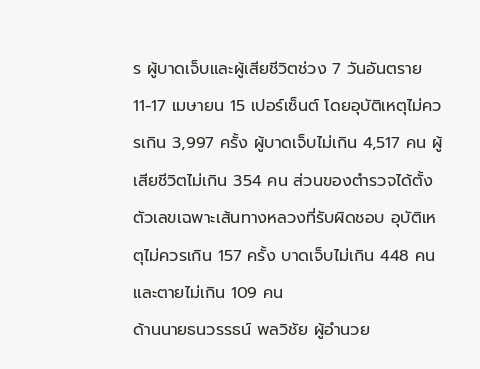ร ผู้บาดเจ็บและผู้เสียชีวิตช่วง 7 วันอันตราย 11-17 เมษายน 15 เปอร์เซ็นต์ โดยอุบัติเหตุไม่ควรเกิน 3,997 ครั้ง ผู้บาดเจ็บไม่เกิน 4,517 คน ผู้เสียชีวิตไม่เกิน 354 คน ส่วนของตำรวจได้ตั้งตัวเลขเฉพาะเส้นทางหลวงที่รับผิดชอบ อุบัติเหตุไม่ควรเกิน 157 ครั้ง บาดเจ็บไม่เกิน 448 คน และตายไม่เกิน 109 คน
ด้านนายธนวรรธน์ พลวิชัย ผู้อำนวย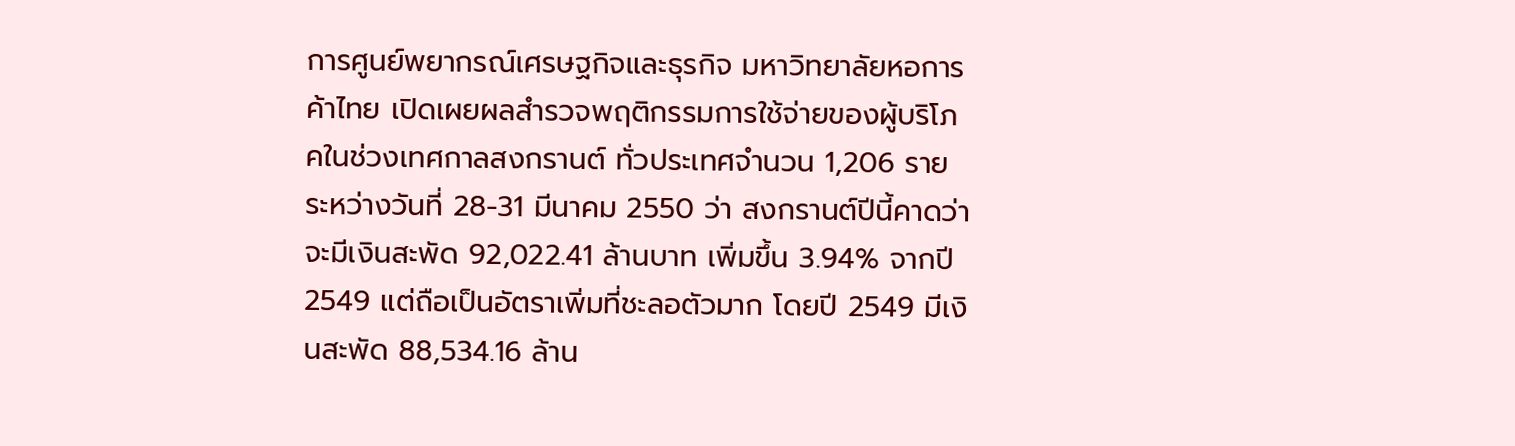การศูนย์พยากรณ์เศรษฐกิจและธุรกิจ มหาวิทยาลัยหอการค้าไทย เปิดเผยผลสำรวจพฤติกรรมการใช้จ่ายของผู้บริโภคในช่วงเทศกาลสงกรานต์ ทั่วประเทศจำนวน 1,206 ราย ระหว่างวันที่ 28-31 มีนาคม 2550 ว่า สงกรานต์ปีนี้คาดว่าจะมีเงินสะพัด 92,022.41 ล้านบาท เพิ่มขึ้น 3.94% จากปี 2549 แต่ถือเป็นอัตราเพิ่มที่ชะลอตัวมาก โดยปี 2549 มีเงินสะพัด 88,534.16 ล้าน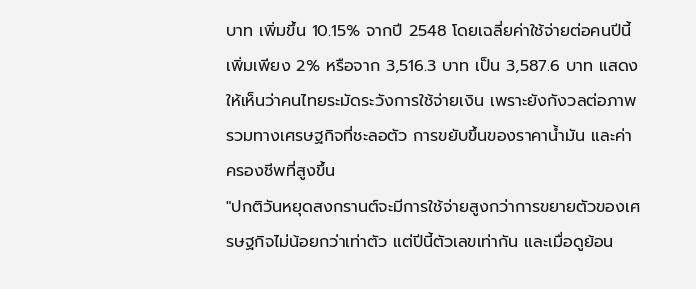บาท เพิ่มขึ้น 10.15% จากปี 2548 โดยเฉลี่ยค่าใช้จ่ายต่อคนปีนี้เพิ่มเพียง 2% หรือจาก 3,516.3 บาท เป็น 3,587.6 บาท แสดงให้เห็นว่าคนไทยระมัดระวังการใช้จ่ายเงิน เพราะยังกังวลต่อภาพรวมทางเศรษฐกิจที่ชะลอตัว การขยับขึ้นของราคาน้ำมัน และค่าครองชีพที่สูงขึ้น
"ปกติวันหยุดสงกรานต์จะมีการใช้จ่ายสูงกว่าการขยายตัวของเศรษฐกิจไม่น้อยกว่าเท่าตัว แต่ปีนี้ตัวเลขเท่ากัน และเมื่อดูย้อน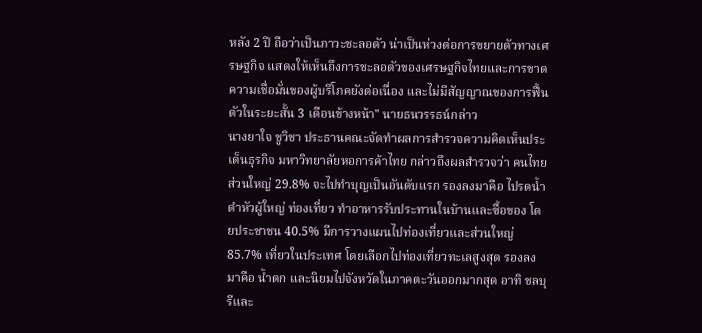หลัง 2 ปี ถือว่าเป็นภาวะชะลอตัว น่าเป็นห่วงต่อการขยายตัวทางเศรษฐกิจ แสดงให้เห็นถึงการชะลอตัวของเศรษฐกิจไทยและการขาดความเชื่อมั่นของผู้บริโภคยังต่อเนื่อง และไม่มีสัญญาณของการฟื้นตัวในระยะสั้น 3 เดือนข้างหน้า" นายธนวรรธน์กล่าว
นางยาใจ ชูวิชา ประธานคณะจัดทำผลการสำรวจความคิดเห็นประเด็นธุรกิจ มหาวิทยาลัยหอการค้าไทย กล่าวถึงผลสำรวจว่า คนไทยส่วนใหญ่ 29.8% จะไปทำบุญเป็นอันดับแรก รองลงมาคือ ไปรดน้ำดำหัวผู้ใหญ่ ท่องเที่ยว ทำอาหารรับประทานในบ้านและซื้อของ โดยประชาชน 40.5% มีการวางแผนไปท่องเที่ยวและส่วนใหญ่ 85.7% เที่ยวในประเทศ โดยเลือกไปท่องเที่ยวทะเลสูงสุด รองลงมาคือ น้ำตก และนิยมไปจังหวัดในภาคตะวันออกมากสุด อาทิ ชลบุรีและ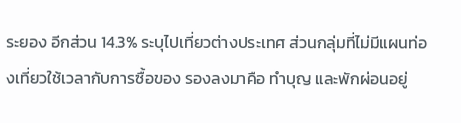ระยอง อีกส่วน 14.3% ระบุไปเที่ยวต่างประเทศ ส่วนกลุ่มที่ไม่มีแผนท่องเที่ยวใช้เวลากับการซื้อของ รองลงมาคือ ทำบุญ และพักผ่อนอยู่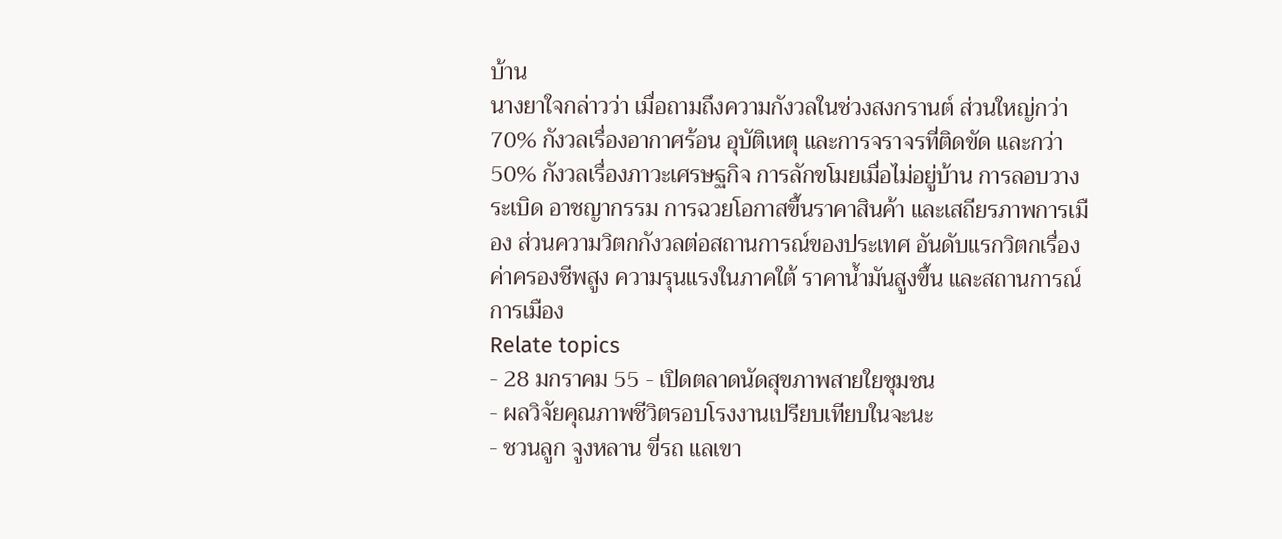บ้าน
นางยาใจกล่าวว่า เมื่อถามถึงความกังวลในช่วงสงกรานต์ ส่วนใหญ่กว่า 70% กังวลเรื่องอากาศร้อน อุบัติเหตุ และการจราจรที่ติดขัด และกว่า 50% กังวลเรื่องภาวะเศรษฐกิจ การลักขโมยเมื่อไม่อยู่บ้าน การลอบวางระเบิด อาชญากรรม การฉวยโอกาสขึ้นราคาสินค้า และเสถียรภาพการเมือง ส่วนความวิตกกังวลต่อสถานการณ์ของประเทศ อันดับแรกวิตกเรื่องค่าครองชีพสูง ความรุนแรงในภาคใต้ ราคาน้ำมันสูงขึ้น และสถานการณ์การเมือง
Relate topics
- 28 มกราคม 55 - เปิดตลาดนัดสุขภาพสายใยชุมชน
- ผลวิจัยคุณภาพชีวิตรอบโรงงานเปรียบเทียบในจะนะ
- ชวนลูก จูงหลาน ขี่รถ แลเขา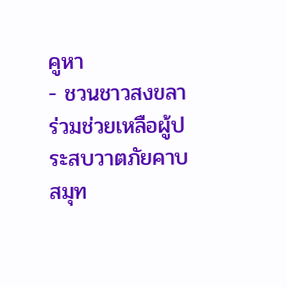คูหา
- ชวนชาวสงขลาร่วมช่วยเหลือผู้ประสบวาตภัยคาบสมุท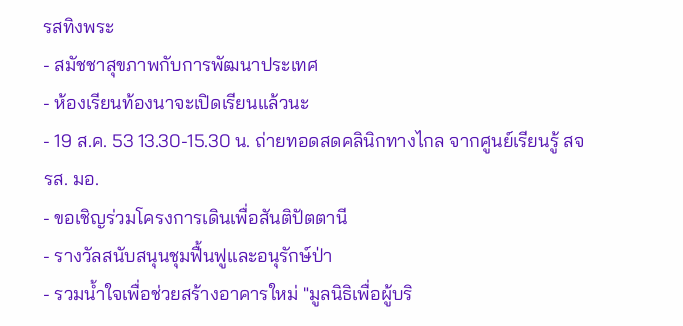รสทิงพระ
- สมัชชาสุขภาพกับการพัฒนาประเทศ
- ห้องเรียนท้องนาจะเปิดเรียนแล้วนะ
- 19 ส.ค. 53 13.30-15.30 น. ถ่ายทอดสดคลินิกทางไกล จากศูนย์เรียนรู้ สจรส. มอ.
- ขอเชิญร่วมโครงการเดินเพื่อสันติปัตตานี
- รางวัลสนับสนุนชุมฟื้นฟูและอนุรักษ์ป่า
- รวมน้ำใจเพื่อช่วยสร้างอาคารใหม่ "มูลนิธิเพื่อผู้บริ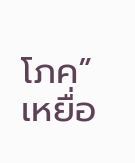โภค” เหยื่อ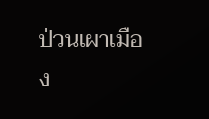ป่วนเผาเมือง